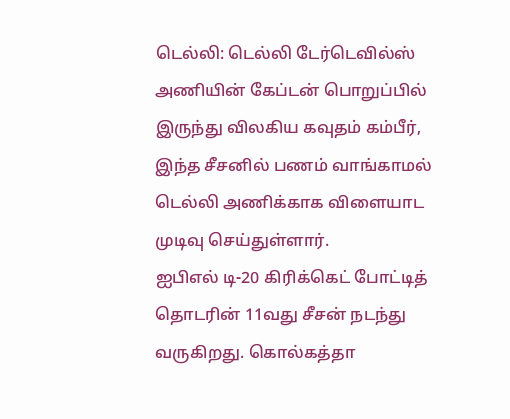டெல்லி: டெல்லி டேர்டெவில்ஸ் அணியின் கேப்டன் பொறுப்பில் இருந்து விலகிய கவுதம் கம்பீர், இந்த சீசனில் பணம் வாங்காமல் டெல்லி அணிக்காக விளையாட முடிவு செய்துள்ளார்.
ஐபிஎல் டி-20 கிரிக்கெட் போட்டித் தொடரின் 11வது சீசன் நடந்து வருகிறது. கொல்கத்தா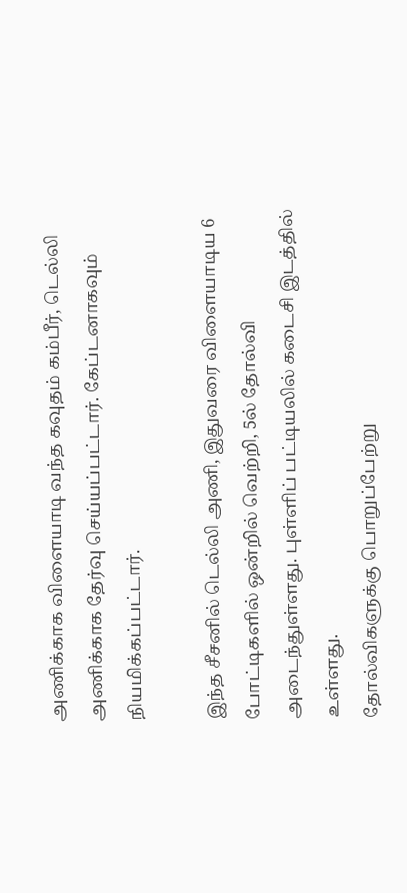அணிக்காக விளையாடி வந்த கவுதம் கம்பீர், டெல்லி அணிக்காக தேர்வு செய்யப்பட்டார். கேப்டனாகவும் நியமிக்கப்பட்டார்.

இந்த சீசனில் டெல்லி அணி, இதுவரை விளையாடிய 6 போட்டிகளில் ஒன்றில் வெற்றி, 5ல் தோல்வி அடைந்துள்ளது. புள்ளிப் பட்டியலில் கடைசி இடத்தில் உள்ளது.
தோல்விகளுக்கு பொறுப்பேற்று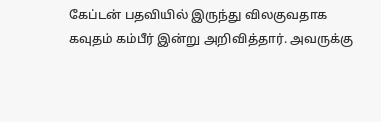கேப்டன் பதவியில் இருந்து விலகுவதாக கவுதம் கம்பீர் இன்று அறிவித்தார். அவருக்கு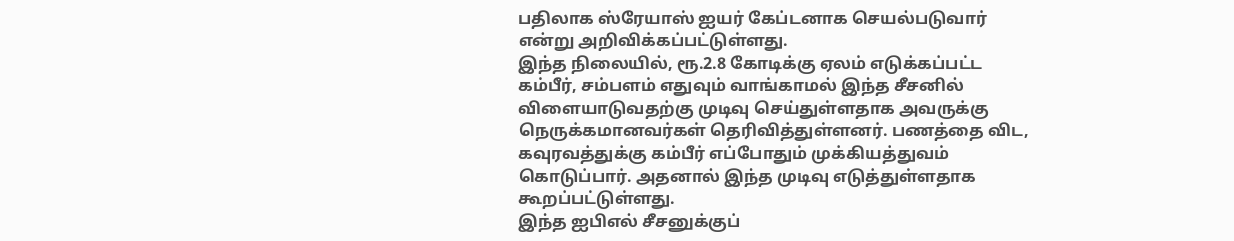பதிலாக ஸ்ரேயாஸ் ஐயர் கேப்டனாக செயல்படுவார் என்று அறிவிக்கப்பட்டுள்ளது.
இந்த நிலையில், ரூ.2.8 கோடிக்கு ஏலம் எடுக்கப்பட்ட கம்பீர், சம்பளம் எதுவும் வாங்காமல் இந்த சீசனில் விளையாடுவதற்கு முடிவு செய்துள்ளதாக அவருக்கு நெருக்கமானவர்கள் தெரிவித்துள்ளனர். பணத்தை விட, கவுரவத்துக்கு கம்பீர் எப்போதும் முக்கியத்துவம் கொடுப்பார். அதனால் இந்த முடிவு எடுத்துள்ளதாக கூறப்பட்டுள்ளது.
இந்த ஐபிஎல் சீசனுக்குப்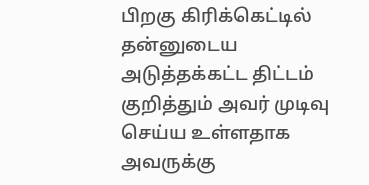பிறகு கிரிக்கெட்டில் தன்னுடைய அடுத்தக்கட்ட திட்டம் குறித்தும் அவர் முடிவு செய்ய உள்ளதாக அவருக்கு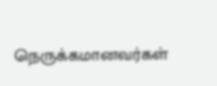நெருக்கமானவர்கள்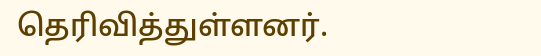தெரிவித்துள்ளனர்.